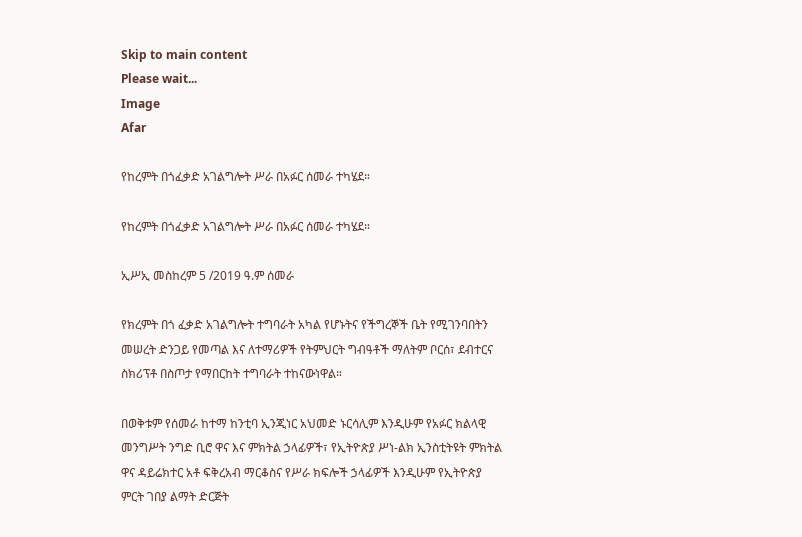Skip to main content
Please wait...
Image
Afar

የከረምት በጎፈቃድ አገልግሎት ሥራ በአፉር ሰመራ ተካሄደ።

የከረምት በጎፈቃድ አገልግሎት ሥራ በአፉር ሰመራ ተካሄደ።

ኢሥኢ መስከረም 5 /2019 ዓ.ም ሰመራ

የክረምት በጎ ፈቃድ አገልግሎት ተግባራት አካል የሆኑትና የችግረኞች ቤት የሚገንባበትን መሠረት ድንጋይ የመጣል እና ለተማሪዎች የትምህርት ግብዓቶች ማለትም ቦርሰ፣ ደብተርና ስክሪፕቶ በስጦታ የማበርከት ተግባራት ተከናውነዋል።

በወቅቱም የሰመራ ከተማ ከንቲባ ኢንጂነር አህመድ ኑርሳሊም እንዲሁም የአፉር ክልላዊ መንግሥት ንግድ ቢሮ ዋና እና ምክትል ኃላፊዎች፣ የኢትዮጵያ ሥነ-ልክ ኢንስቲትዩት ምክትል ዋና ዳይሬክተር አቶ ፍቅረአብ ማርቆስና የሥራ ክፍሎች ኃላፊዎች እንዲሁም የኢትዮጵያ ምርት ገበያ ልማት ድርጅት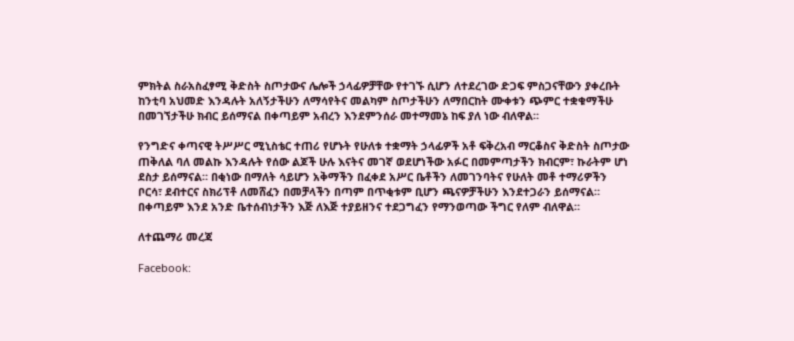ምክትል ስራአስፈፃሚ ቅድስት ስጦታውና ሌሎች ኃላፊዎቻቸው የተገኙ ሲሆን ለተደረገው ድጋፍ ምስጋናቸውን ያቀረቡት ከንቲባ አህመድ እንዳሉት አለኝታችሁን ለማሳየትና መልካም ስጦታችሁን ለማበርከት ሙቀቱን ጭምር ተቋቁማችሁ በመገኘታችሁ ክብር ይሰማናል በቀጣይም አብረን እንደምንሰራ መተማመኔ ከፍ ያለ ነው ብለዋል።

የንግድና ቀጣናዊ ትሥሥር ሚኒስቴር ተጠሪ የሆኑት የሁለቱ ተቋማት ኃላፊዎች አቶ ፍቅረአብ ማርቆስና ቅድስት ስጦታው  ጠቅለል ባለ መልኩ እንዳሉት የሰው ልጆች ሁሉ እናትና መገኛ ወደሆነችው አፉር በመምጣታችን ክብርም፣ ኩራትም ሆነ ደስታ ይሰማናል። በቂነው በማለት ሳይሆን አቅማችን በፈቀደ አሥር ቤቶችን ለመገንባትና የሁለት መቶ ተማሪዎችን ቦርሳ፣ ደብተርና ስክሪፕቶ ለመሸፈን በመቻላችን በጣም በጥቂቱም ቢሆን ጫናዎቻችሁን እንደተጋራን ይሰማናል። በቀጣይም እንደ አንድ ቤተሰብነታችን እጅ ለእጅ ተያይዘንና ተደጋግፈን የማንወጣው ችግር የለም ብለዋል።

ለተጨማሪ መረጃ

Facebook: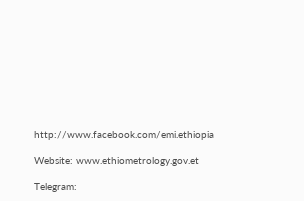http://www.facebook.com/emi.ethiopia

Website: www.ethiometrology.gov.et

Telegram: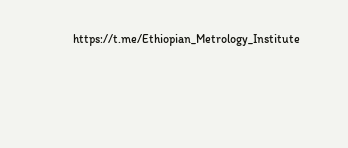https://t.me/Ethiopian_Metrology_Institute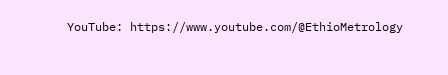YouTube: https://www.youtube.com/@EthioMetrology